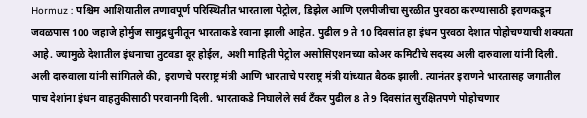Hormuz : पश्चिम आशियातील तणावपूर्ण परिस्थितीत भारताला पेट्रोल, डिझेल आणि एलपीजीचा सुरळीत पुरवठा करण्यासाठी इराणकडून जवळपास 100 जहाजे होर्मुज सामुद्रधुनीतून भारताकडे रवाना झाली आहेत. पुढील 9 ते 10 दिवसांत हा इंधन पुरवठा देशात पोहोचण्याची शक्यता आहे. ज्यामुळे देशातील इंधनाचा तुटवडा दूर होईल, अशी माहिती पेट्रोल असोसिएशनच्या कोअर कमिटीचे सदस्य अली दारुवाला यांनी दिली.
अली दारुवाला यांनी सांगितले की, इराणचे परराष्ट्र मंत्री आणि भारताचे परराष्ट्र मंत्री यांच्यात बैठक झाली. त्यानंतर इराणने भारतासह जगातील पाच देशांना इंधन वाहतुकीसाठी परवानगी दिली. भारताकडे निघालेले सर्व टँकर पुढील 8 ते 9 दिवसांत सुरक्षितपणे पोहोचणार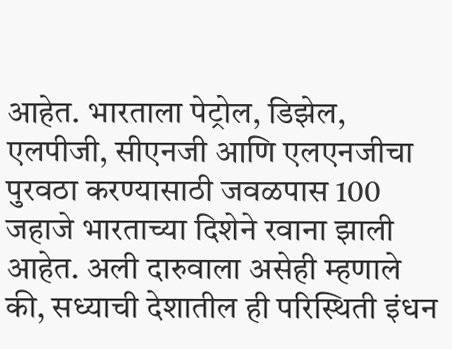आहेत. भारताला पेट्रोल, डिझेल, एलपीजी, सीएनजी आणि एलएनजीचा पुरवठा करण्यासाठी जवळपास 100 जहाजे भारताच्या दिशेने रवाना झाली आहेत. अली दारुवाला असेही म्हणाले की, सध्याची देशातील ही परिस्थिती इंधन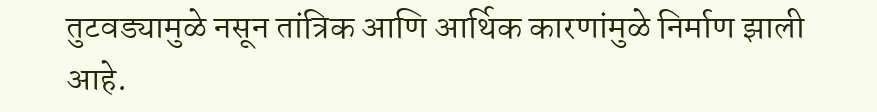तुटवड्यामुळे नसून तांत्रिक आणि आर्थिक कारणांमुळे निर्माण झाली आहे.